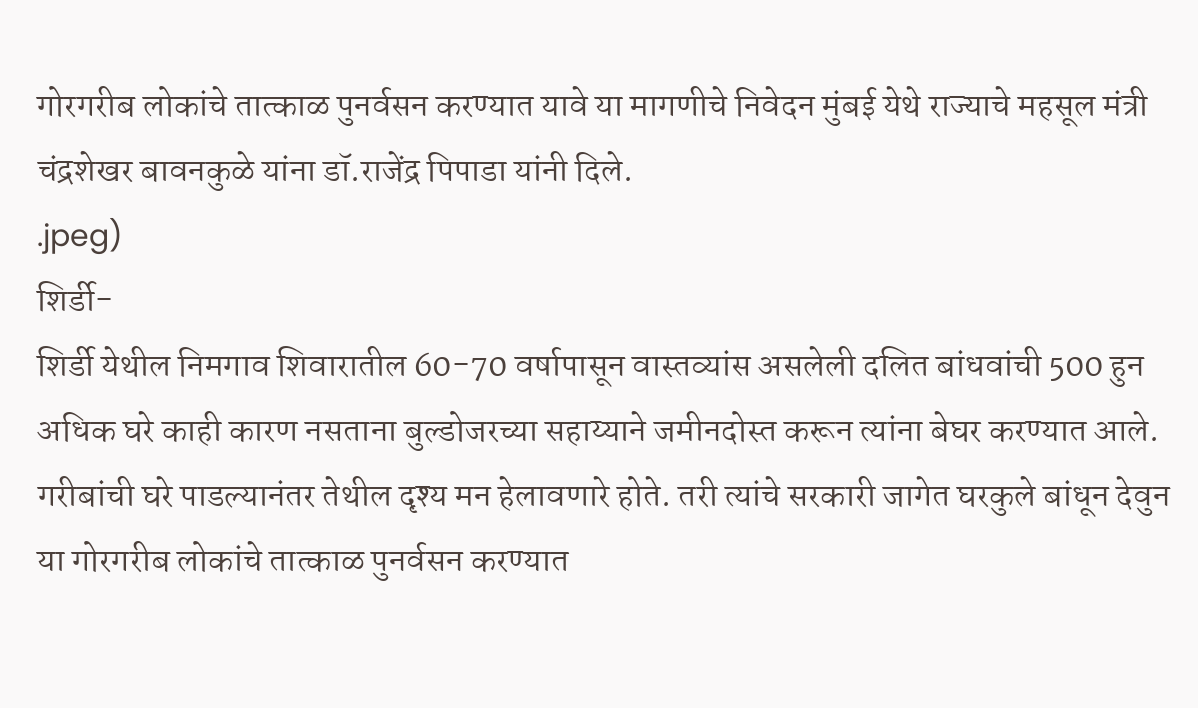गोरगरीब लोकांचे तात्काळ पुनर्वसन करण्यात यावे या मागणीचे निवेदन मुंबई येथे राज्याचे महसूल मंत्री चंद्रशेखर बावनकुळे यांना डॉ.राजेंद्र पिपाडा यांनी दिले.
.jpeg)
शिर्डी-
शिर्डी येथील निमगाव शिवारातील 60-70 वर्षापासून वास्तव्यांस असलेली दलित बांधवांची 500 हुन अधिक घरे काही कारण नसताना बुल्डोजरच्या सहाय्याने जमीनदोस्त करून त्यांना बेघर करण्यात आले. गरीबांची घरे पाडल्यानंतर तेथील दृश्य मन हेलावणारे होते. तरी त्यांचे सरकारी जागेत घरकुले बांधून देवुन या गोरगरीब लोकांचे तात्काळ पुनर्वसन करण्यात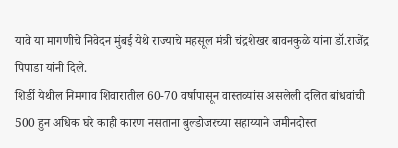यावे या मागणीचे निवेदन मुंबई येथे राज्याचे महसूल मंत्री चंद्रशेखर बावनकुळे यांना डॉ.राजेंद्र पिपाडा यांनी दिले.
शिर्डी येथील निमगाव शिवारातील 60-70 वर्षापासून वास्तव्यांस असलेली दलित बांधवांची 500 हुन अधिक घरे काही कारण नसताना बुल्डोजरच्या सहाय्याने जमीनदोस्त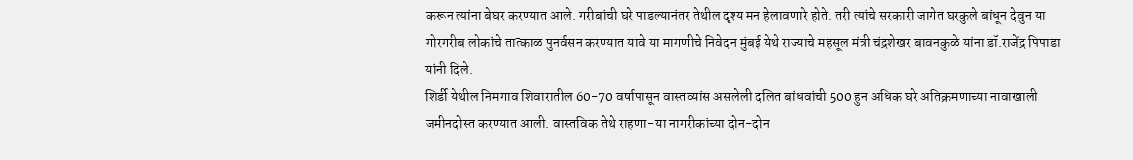करून त्यांना बेघर करण्यात आले. गरीबांची घरे पाडल्यानंतर तेथील दृश्य मन हेलावणारे होते. तरी त्यांचे सरकारी जागेत घरकुले बांधून देवुन या गोरगरीब लोकांचे तात्काळ पुनर्वसन करण्यात यावे या मागणीचे निवेदन मुंबई येथे राज्याचे महसूल मंत्री चंद्रशेखर बावनकुळे यांना डॉ.राजेंद्र पिपाडा यांनी दिले.
शिर्डी येथील निमगाव शिवारातील 60-70 वर्षापासून वास्तव्यांस असलेली दलित बांधवांची 500 हुन अधिक घरे अतिक्रमणाच्या नावाखाली जमीनदोस्त करण्यात आली. वास्तविक तेथे राहणा-या नागरीकांच्या दोन-दोन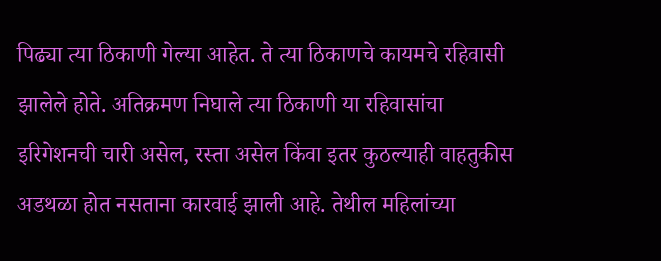पिढ्या त्या ठिकाणी गेल्या आहेत. ते त्या ठिकाणचे कायमचे रहिवासी झालेले होते. अतिक्रमण निघाले त्या ठिकाणी या रहिवासांचा इरिगेशनची चारी असेल, रस्ता असेल किंवा इतर कुठल्याही वाहतुकीस अडथळा होत नसताना कारवाई झाली आहे. तेथील महिलांच्या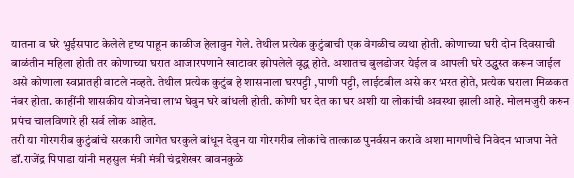यातना व घरे भुईसपाट केलेले दृष्य पाहून काळीज हेलावुन गेले. तेथील प्रत्येक कुटुंबाची एक वेगळीच व्यथा होती. कोणाच्या घरी दोन दिवसाची बाळंतीन महिला होती तर कोणाच्या घरात आजारपणाने खाटावर झोपलेले वृद्ध होते. अशातच बुलडोजर येईल व आपली घरे उद्ध्वस्त करून जाईल असे कोणाला स्वप्नातही वाटले नव्हते. तेथील प्रत्येक कुटुंब हे शासनाला घरपट्टी ,पाणी पट्टी, लाईटबील असे कर भरत होते, प्रत्येक घराला मिळकत नंबर होता. काहींनी शासकीय योजनेचा लाभ घेवुन घरे बांधली होती. कोणी घर देत का घर अशी या लोकांची अवस्था झाली आहे. मोलमजुरी करुन प्रपंच चालविणारे ही सर्व लोक आहेत.
तरी या गोरगरीब कुटुंबांचे सरकारी जागेत घरकुले बांधून देवुन या गोरगरीब लोकांचे तात्काळ पुनर्वसन करावे अशा मागणीचे निवेदन भाजपा नेते डॉ.राजेंद्र पिपाडा यांनी महसुल मंत्री मंत्री चंद्रशेखर बावनकुळे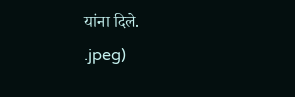यांना दिले.
.jpeg)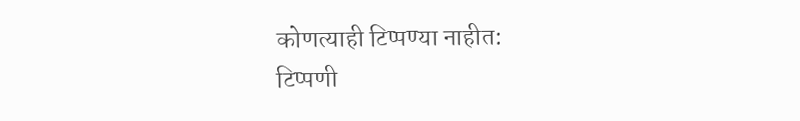कोणत्याही टिप्पण्या नाहीत:
टिप्पणी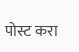पोस्ट करा